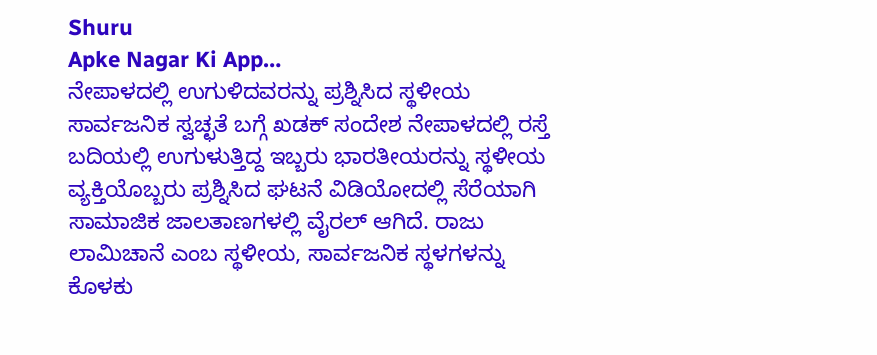Shuru
Apke Nagar Ki App…
ನೇಪಾಳದಲ್ಲಿ ಉಗುಳಿದವರನ್ನು ಪ್ರಶ್ನಿಸಿದ ಸ್ಥಳೀಯ ಸಾರ್ವಜನಿಕ ಸ್ವಚ್ಛತೆ ಬಗ್ಗೆ ಖಡಕ್ ಸಂದೇಶ ನೇಪಾಳದಲ್ಲಿ ರಸ್ತೆ ಬದಿಯಲ್ಲಿ ಉಗುಳುತ್ತಿದ್ದ ಇಬ್ಬರು ಭಾರತೀಯರನ್ನು ಸ್ಥಳೀಯ ವ್ಯಕ್ತಿಯೊಬ್ಬರು ಪ್ರಶ್ನಿಸಿದ ಘಟನೆ ವಿಡಿಯೋದಲ್ಲಿ ಸೆರೆಯಾಗಿ ಸಾಮಾಜಿಕ ಜಾಲತಾಣಗಳಲ್ಲಿ ವೈರಲ್ ಆಗಿದೆ. ರಾಜು ಲಾಮಿಚಾನೆ ಎಂಬ ಸ್ಥಳೀಯ, ಸಾರ್ವಜನಿಕ ಸ್ಥಳಗಳನ್ನು ಕೊಳಕು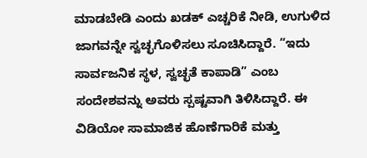ಮಾಡಬೇಡಿ ಎಂದು ಖಡಕ್ ಎಚ್ಚರಿಕೆ ನೀಡಿ, ಉಗುಳಿದ ಜಾಗವನ್ನೇ ಸ್ವಚ್ಛಗೊಳಿಸಲು ಸೂಚಿಸಿದ್ದಾರೆ. “ಇದು ಸಾರ್ವಜನಿಕ ಸ್ಥಳ, ಸ್ವಚ್ಛತೆ ಕಾಪಾಡಿ” ಎಂಬ ಸಂದೇಶವನ್ನು ಅವರು ಸ್ಪಷ್ಟವಾಗಿ ತಿಳಿಸಿದ್ದಾರೆ. ಈ ವಿಡಿಯೋ ಸಾಮಾಜಿಕ ಹೊಣೆಗಾರಿಕೆ ಮತ್ತು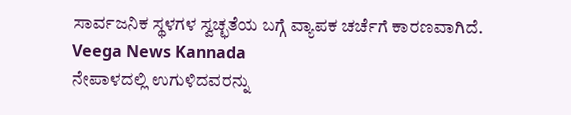ಸಾರ್ವಜನಿಕ ಸ್ಥಳಗಳ ಸ್ವಚ್ಛತೆಯ ಬಗ್ಗೆ ವ್ಯಾಪಕ ಚರ್ಚೆಗೆ ಕಾರಣವಾಗಿದೆ.
Veega News Kannada
ನೇಪಾಳದಲ್ಲಿ ಉಗುಳಿದವರನ್ನು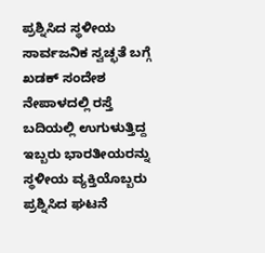ಪ್ರಶ್ನಿಸಿದ ಸ್ಥಳೀಯ ಸಾರ್ವಜನಿಕ ಸ್ವಚ್ಛತೆ ಬಗ್ಗೆ ಖಡಕ್ ಸಂದೇಶ ನೇಪಾಳದಲ್ಲಿ ರಸ್ತೆ ಬದಿಯಲ್ಲಿ ಉಗುಳುತ್ತಿದ್ದ ಇಬ್ಬರು ಭಾರತೀಯರನ್ನು ಸ್ಥಳೀಯ ವ್ಯಕ್ತಿಯೊಬ್ಬರು ಪ್ರಶ್ನಿಸಿದ ಘಟನೆ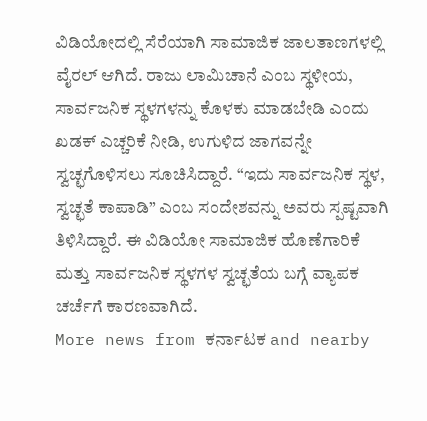ವಿಡಿಯೋದಲ್ಲಿ ಸೆರೆಯಾಗಿ ಸಾಮಾಜಿಕ ಜಾಲತಾಣಗಳಲ್ಲಿ ವೈರಲ್ ಆಗಿದೆ. ರಾಜು ಲಾಮಿಚಾನೆ ಎಂಬ ಸ್ಥಳೀಯ, ಸಾರ್ವಜನಿಕ ಸ್ಥಳಗಳನ್ನು ಕೊಳಕು ಮಾಡಬೇಡಿ ಎಂದು ಖಡಕ್ ಎಚ್ಚರಿಕೆ ನೀಡಿ, ಉಗುಳಿದ ಜಾಗವನ್ನೇ ಸ್ವಚ್ಛಗೊಳಿಸಲು ಸೂಚಿಸಿದ್ದಾರೆ. “ಇದು ಸಾರ್ವಜನಿಕ ಸ್ಥಳ, ಸ್ವಚ್ಛತೆ ಕಾಪಾಡಿ” ಎಂಬ ಸಂದೇಶವನ್ನು ಅವರು ಸ್ಪಷ್ಟವಾಗಿ ತಿಳಿಸಿದ್ದಾರೆ. ಈ ವಿಡಿಯೋ ಸಾಮಾಜಿಕ ಹೊಣೆಗಾರಿಕೆ ಮತ್ತು ಸಾರ್ವಜನಿಕ ಸ್ಥಳಗಳ ಸ್ವಚ್ಛತೆಯ ಬಗ್ಗೆ ವ್ಯಾಪಕ ಚರ್ಚೆಗೆ ಕಾರಣವಾಗಿದೆ.
More news from ಕರ್ನಾಟಕ and nearby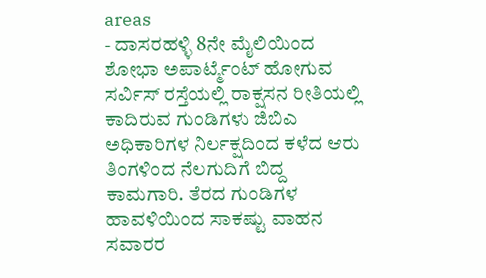areas
- ದಾಸರಹಳ್ಳಿ 8ನೇ ಮೈಲಿಯಿಂದ ಶೋಭಾ ಅಪಾರ್ಟ್ಮೆಂಟ್ ಹೋಗುವ ಸರ್ವಿಸ್ ರಸ್ತೆಯಲ್ಲಿ ರಾಕ್ಷಸನ ರೀತಿಯಲ್ಲಿ ಕಾದಿರುವ ಗುಂಡಿಗಳು ಜಿಬಿಎ ಅಧಿಕಾರಿಗಳ ನಿರ್ಲಕ್ಷದಿಂದ ಕಳೆದ ಆರು ತಿಂಗಳಿಂದ ನೆಲಗುದಿಗೆ ಬಿದ್ದ ಕಾಮಗಾರಿ. ತೆರದ ಗುಂಡಿಗಳ ಹಾವಳಿಯಿಂದ ಸಾಕಷ್ಟು ವಾಹನ ಸವಾರರ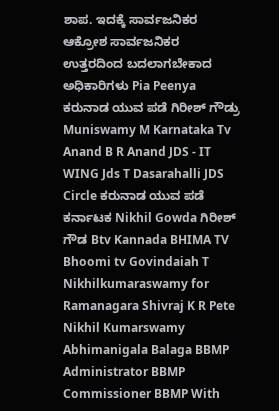ಶಾಪ. ಇದಕ್ಕೆ ಸಾರ್ವಜನಿಕರ ಆಕ್ರೋಶ ಸಾರ್ವಜನಿಕರ ಉತ್ತರದಿಂದ ಬದಲಾಗಬೇಕಾದ ಅಧಿಕಾರಿಗಳು Pia Peenya ಕರುನಾಡ ಯುವ ಪಡೆ ಗಿರೀಶ್ ಗೌಡ್ರು Muniswamy M Karnataka Tv Anand B R Anand JDS - IT WING Jds T Dasarahalli JDS Circle ಕರುನಾಡ ಯುವ ಪಡೆ ಕರ್ನಾಟಕ Nikhil Gowda ಗಿರೀಶ್ ಗೌಡ Btv Kannada BHIMA TV Bhoomi tv Govindaiah T Nikhilkumaraswamy for Ramanagara Shivraj K R Pete Nikhil Kumarswamy Abhimanigala Balaga BBMP Administrator BBMP Commissioner BBMP With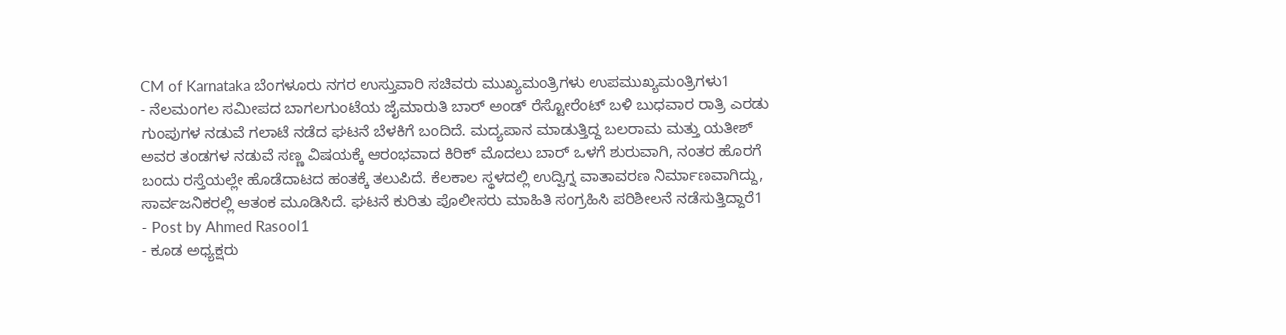CM of Karnataka ಬೆಂಗಳೂರು ನಗರ ಉಸ್ತುವಾರಿ ಸಚಿವರು ಮುಖ್ಯಮಂತ್ರಿಗಳು ಉಪಮುಖ್ಯಮಂತ್ರಿಗಳು1
- ನೆಲಮಂಗಲ ಸಮೀಪದ ಬಾಗಲಗುಂಟೆಯ ಜೈಮಾರುತಿ ಬಾರ್ ಅಂಡ್ ರೆಸ್ಟೋರೆಂಟ್ ಬಳಿ ಬುಧವಾರ ರಾತ್ರಿ ಎರಡು ಗುಂಪುಗಳ ನಡುವೆ ಗಲಾಟೆ ನಡೆದ ಘಟನೆ ಬೆಳಕಿಗೆ ಬಂದಿದೆ. ಮದ್ಯಪಾನ ಮಾಡುತ್ತಿದ್ದ ಬಲರಾಮ ಮತ್ತು ಯತೀಶ್ ಅವರ ತಂಡಗಳ ನಡುವೆ ಸಣ್ಣ ವಿಷಯಕ್ಕೆ ಆರಂಭವಾದ ಕಿರಿಕ್ ಮೊದಲು ಬಾರ್ ಒಳಗೆ ಶುರುವಾಗಿ, ನಂತರ ಹೊರಗೆ ಬಂದು ರಸ್ತೆಯಲ್ಲೇ ಹೊಡೆದಾಟದ ಹಂತಕ್ಕೆ ತಲುಪಿದೆ. ಕೆಲಕಾಲ ಸ್ಥಳದಲ್ಲಿ ಉದ್ವಿಗ್ನ ವಾತಾವರಣ ನಿರ್ಮಾಣವಾಗಿದ್ದು, ಸಾರ್ವಜನಿಕರಲ್ಲಿ ಆತಂಕ ಮೂಡಿಸಿದೆ. ಘಟನೆ ಕುರಿತು ಪೊಲೀಸರು ಮಾಹಿತಿ ಸಂಗ್ರಹಿಸಿ ಪರಿಶೀಲನೆ ನಡೆಸುತ್ತಿದ್ದಾರೆ1
- Post by Ahmed Rasool1
- ಕೂಡ ಅಧ್ಯಕ್ಷರು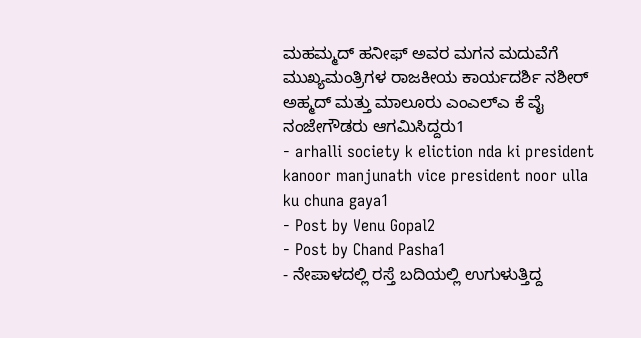ಮಹಮ್ಮದ್ ಹನೀಫ್ ಅವರ ಮಗನ ಮದುವೆಗೆ ಮುಖ್ಯಮಂತ್ರಿಗಳ ರಾಜಕೀಯ ಕಾರ್ಯದರ್ಶಿ ನಶೀರ್ ಅಹ್ಮದ್ ಮತ್ತು ಮಾಲೂರು ಎಂಎಲ್ಎ ಕೆ ವೈ ನಂಜೇಗೌಡರು ಆಗಮಿಸಿದ್ದರು1
- arhalli society k eliction nda ki president kanoor manjunath vice president noor ulla ku chuna gaya1
- Post by Venu Gopal2
- Post by Chand Pasha1
- ನೇಪಾಳದಲ್ಲಿ ರಸ್ತೆ ಬದಿಯಲ್ಲಿ ಉಗುಳುತ್ತಿದ್ದ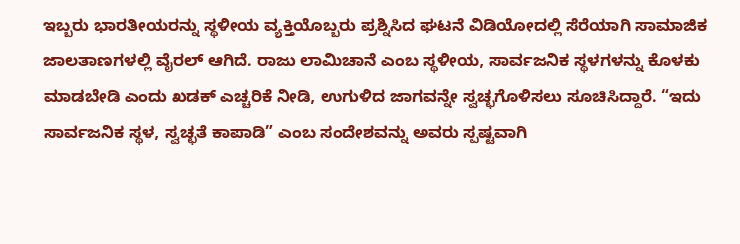ಇಬ್ಬರು ಭಾರತೀಯರನ್ನು ಸ್ಥಳೀಯ ವ್ಯಕ್ತಿಯೊಬ್ಬರು ಪ್ರಶ್ನಿಸಿದ ಘಟನೆ ವಿಡಿಯೋದಲ್ಲಿ ಸೆರೆಯಾಗಿ ಸಾಮಾಜಿಕ ಜಾಲತಾಣಗಳಲ್ಲಿ ವೈರಲ್ ಆಗಿದೆ. ರಾಜು ಲಾಮಿಚಾನೆ ಎಂಬ ಸ್ಥಳೀಯ, ಸಾರ್ವಜನಿಕ ಸ್ಥಳಗಳನ್ನು ಕೊಳಕು ಮಾಡಬೇಡಿ ಎಂದು ಖಡಕ್ ಎಚ್ಚರಿಕೆ ನೀಡಿ, ಉಗುಳಿದ ಜಾಗವನ್ನೇ ಸ್ವಚ್ಛಗೊಳಿಸಲು ಸೂಚಿಸಿದ್ದಾರೆ. “ಇದು ಸಾರ್ವಜನಿಕ ಸ್ಥಳ, ಸ್ವಚ್ಛತೆ ಕಾಪಾಡಿ” ಎಂಬ ಸಂದೇಶವನ್ನು ಅವರು ಸ್ಪಷ್ಟವಾಗಿ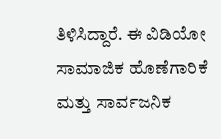ತಿಳಿಸಿದ್ದಾರೆ. ಈ ವಿಡಿಯೋ ಸಾಮಾಜಿಕ ಹೊಣೆಗಾರಿಕೆ ಮತ್ತು ಸಾರ್ವಜನಿಕ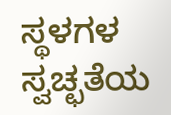ಸ್ಥಳಗಳ ಸ್ವಚ್ಛತೆಯ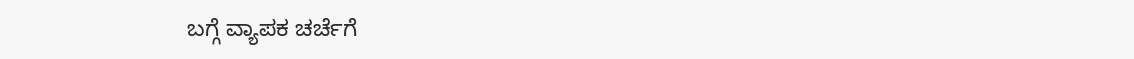ಬಗ್ಗೆ ವ್ಯಾಪಕ ಚರ್ಚೆಗೆ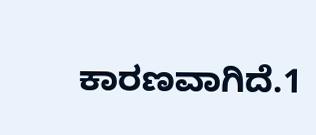ಕಾರಣವಾಗಿದೆ.1